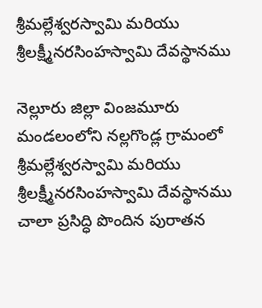శ్రీమల్లేశ్వరస్వామి మరియు శ్రీలక్ష్మీనరసింహస్వామి దేవస్థానము

నెల్లూరు జిల్లా వింజమూరు మండలంలోని నల్లగొండ్ల గ్రామంలో శ్రీమల్లేశ్వరస్వామి మరియు శ్రీలక్ష్మీనరసింహస్వామి దేవస్థానము చాలా ప్రసిద్ధి పొందిన పురాతన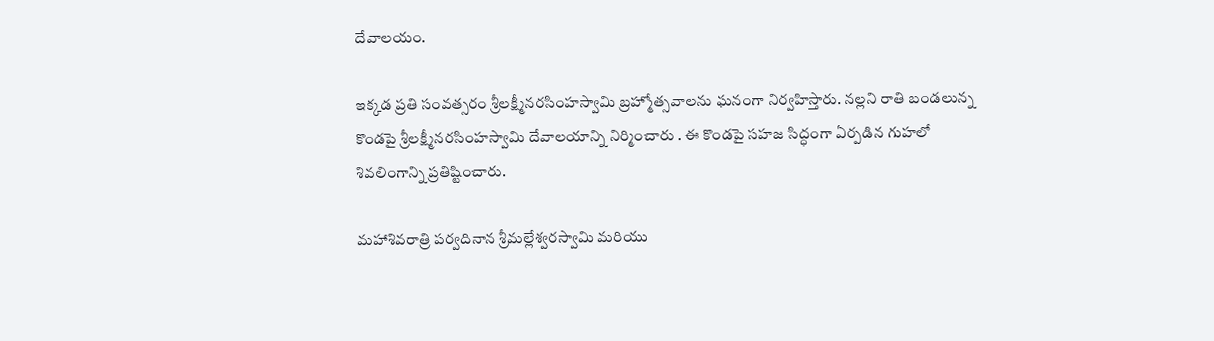దేవాలయం.

ఇక్కడ ప్రతి సంవత్సరం శ్రీలక్ష్మీనరసింహస్వామి బ్రహ్మోత్సవాలను ఘనంగా నిర్వహిస్తారు. నల్లని రాతి బండలున్న కొండపై శ్రీలక్ష్మీనరసింహస్వామి దేవాలయాన్ని నిర్మించారు . ఈ కొండపై సహజ సిద్ధంగా ఏర్పడిన గుహలో శివలింగాన్ని ప్రతిష్టించారు.

మహాశివరాత్రి పర్వదినాన శ్రీమల్లేశ్వరస్వామి మరియు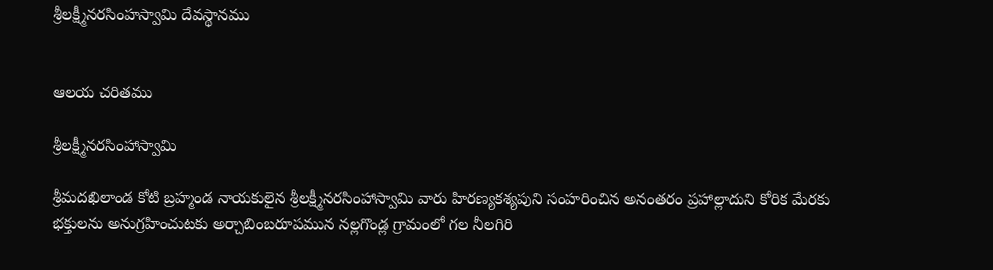శ్రీలక్ష్మీనరసింహస్వామి దేవస్థానము


ఆలయ చరితము

శ్రీలక్ష్మీనరసింహాస్వామి

శ్రీమదఖిలాండ కోటి బ్రహ్మండ నాయకులైన శ్రీలక్ష్మీనరసింహాస్వామి వారు హిరణ్యకశ్యపుని సంహరించిన అనంతరం ప్రహాల్లాదుని కోరిక మేరకు భక్తులను అనుగ్రహించుటకు అర్చాబింబరూపమున నల్లగొండ్ల గ్రామంలో గల నీలగిరి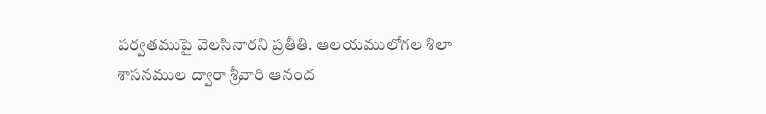పర్వతముపై వెలసినారని ప్రతీతి. ఆలయములోగల శిలా శాసనముల ద్వారా శ్రీవారి ఆనంద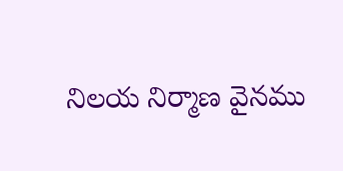నిలయ నిర్మాణ వైనము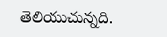తెలియుచున్నది.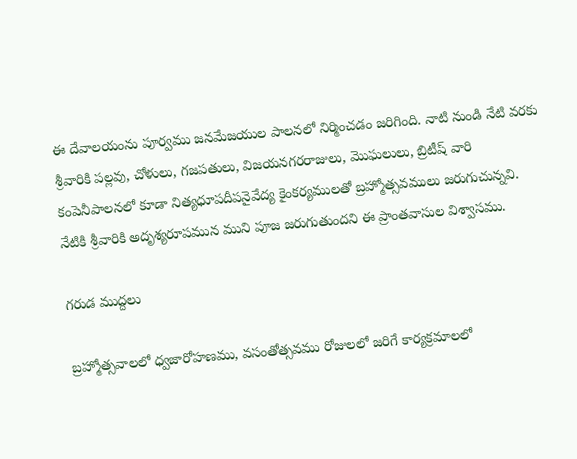ఈ దేవాలయంను పూర్వము జనమేజయుల పాలనలో నిర్మించడం జరిగింది. నాటి నుండి నేటి వరకు శ్రీవారికి పల్లవు, చోళులు, గజపతులు, విజయనగరరాజులు, మొఘలులు, బ్రిటీష్ వారి కంపెనీపాలనలో కూడా నిత్యధూపదీపనైవేద్య కైంకర్యములతో బ్రహ్మోత్సవములు జరుగుచున్నవి. నేటికి శ్రీవారికి అదృశ్యరూపమున ముని పూజ జరుగుతుందని ఈ ప్రాంతవాసుల విశ్వాసము.

గరుడ ముద్దలు

బ్రహ్మోత్సవాలలో ధ్వజారోహణము, వసంతోత్సవము రోజులలో జరిగే కార్యక్రమాలలో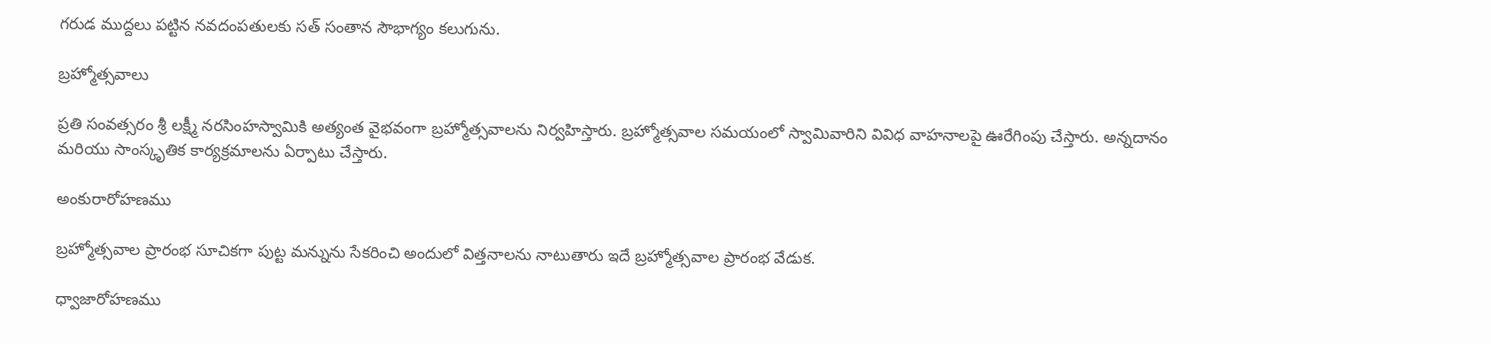గరుడ ముద్దలు పట్టిన నవదంపతులకు సత్ సంతాన సౌభాగ్యం కలుగును.

బ్రహ్మోత్సవాలు

ప్రతి సంవత్సరం శ్రీ లక్ష్మీ నరసింహస్వామికి అత్యంత వైభవంగా బ్రహ్మోత్సవాలను నిర్వహిస్తారు. బ్రహ్మోత్సవాల సమయంలో స్వామివారిని వివిధ వాహనాలపై ఊరేగింపు చేస్తారు. అన్నదానం మరియు సాంస్కృతిక కార్యక్రమాలను ఏర్పాటు చేస్తారు.

అంకురారోహణము

బ్రహ్మోత్సవాల ప్రారంభ సూచికగా పుట్ట మన్నును సేకరించి అందులో విత్తనాలను నాటుతారు ఇదే బ్రహ్మోత్సవాల ప్రారంభ వేడుక.

ధ్వాజారోహణము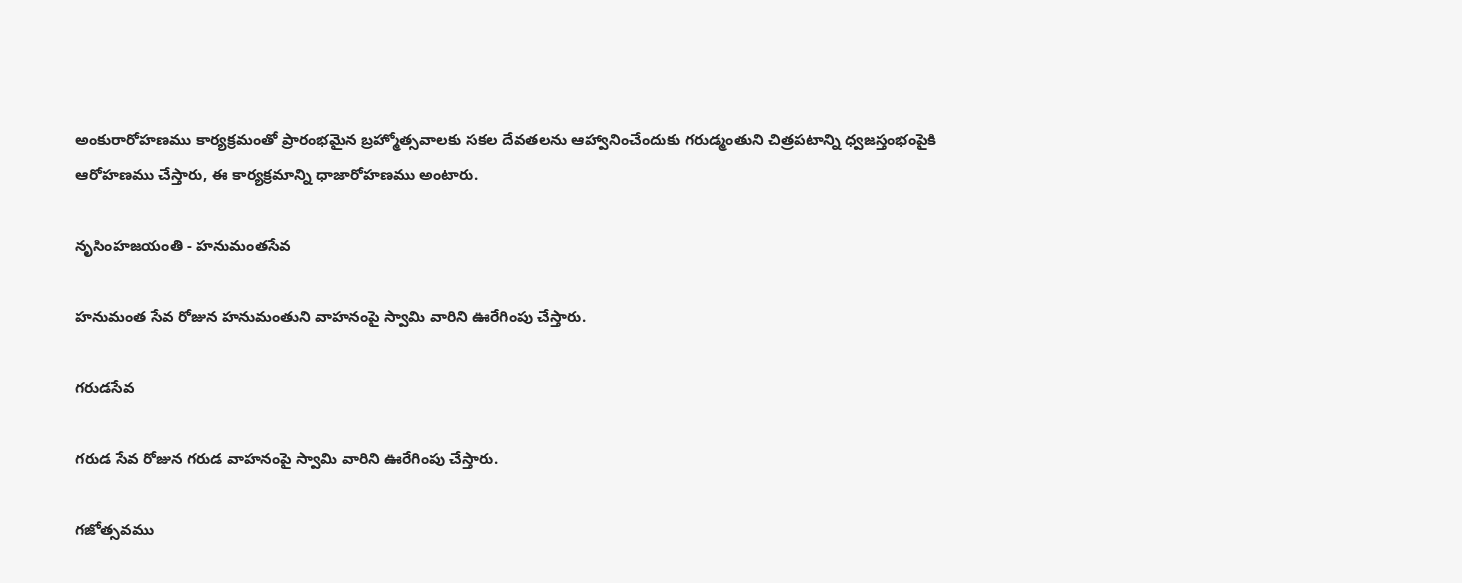అంకురారోహణము కార్యక్రమంతో ప్రారంభమైన బ్రహ్మోత్సవాలకు సకల దేవతలను ఆహ్వానించేందుకు గరుడ్మంతుని చిత్రపటాన్ని ధ్వజస్తంభంపైకి ఆరోహణము చేస్తారు, ఈ కార్యక్రమాన్ని ధాజారోహణము అంటారు.

నృసింహజయంతి - హనుమంతసేవ

హనుమంత సేవ రోజున హనుమంతుని వాహనంపై స్వామి వారిని ఊరేగింపు చేస్తారు.

గరుడసేవ

గరుడ సేవ రోజున గరుడ వాహనంపై స్వామి వారిని ఊరేగింపు చేస్తారు.

గజోత్సవము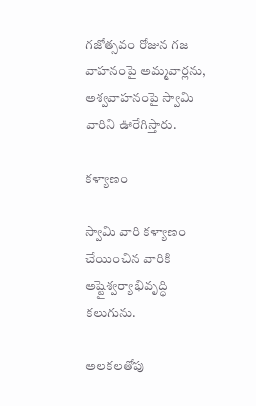గజోత్సవం రోజున గజ వాహనంపై అమ్మవార్లను, అశ్వవాహనంపై స్వామి వారిని ఊరేగిస్తారు.

కళ్యాణం

స్వామి వారి కళ్యాణం చేయించిన వారికి అష్టైశ్వర్యాభివృద్ధి కలుగును.

అలకలతోపు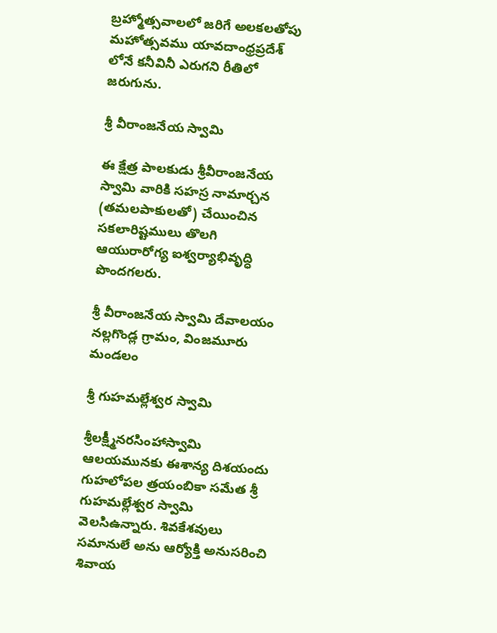బ్రహ్మోత్సవాలలో జరిగే అలకలతోపు మహోత్సవము యావదాంధ్రప్రదేశ్ లోనే కనీవినీ ఎరుగని రీతిలో జరుగును.

శ్రీ వీరాంజనేయ స్వామి

ఈ క్షేత్ర పాలకుడు శ్రీవీరాంజనేయ స్వామి వారికి సహస్ర నామార్చన (తమలపాకులతో) చేయించిన సకలారిష్టములు తొలగి ఆయురారోగ్య ఐశ్వర్యాభివృద్ధి పొందగలరు.

శ్రీ వీరాంజనేయ స్వామి దేవాలయం నల్లగొండ్ల గ్రామం, వింజమూరు మండలం

శ్రీ గుహమల్లేశ్వర స్వామి

శ్రీలక్ష్మీనరసింహాస్వామి ఆలయమునకు ఈశాన్య దిశయందు గుహలోపల త్రయంబికా సమేత శ్రీ గుహమల్లేశ్వర స్వామి వెలసిఉన్నారు. శివకేశవులు సమానులే అను ఆర్యోక్తి అనుసరించి శివాయ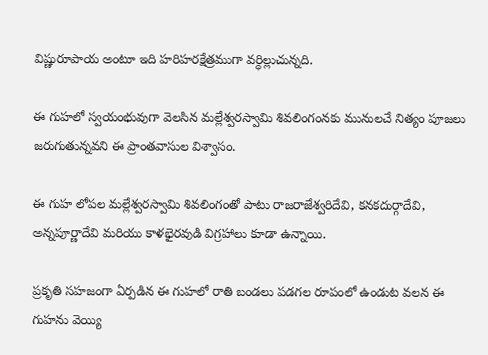విష్ణురూపాయ అంటూ ఇది హరిహరక్షేత్రముగా వర్ధిల్లుచున్నది.

ఈ గుహలో స్వయంభువుగా వెలసిన మల్లేశ్వరస్వామి శివలింగంనకు మునులచే నిత్యం పూజలు జరుగుతున్నవని ఈ ప్రాంతవాసుల విశ్వాసం.

ఈ గుహ లోపల మల్లేశ్వరస్వామి శివలింగంతో పాటు రాజరాజేశ్వరిదేవి, కనకదుర్గాదేవి, అన్నపూర్ణాదేవి మరియు కాళభైరవుడి విగ్రహాలు కూడా ఉన్నాయి.

ప్రకృతి సహజంగా ఏర్పడిన ఈ గుహలో రాతి బండలు పడగల రూపంలో ఉండుట వలన ఈ గుహను వెయ్యి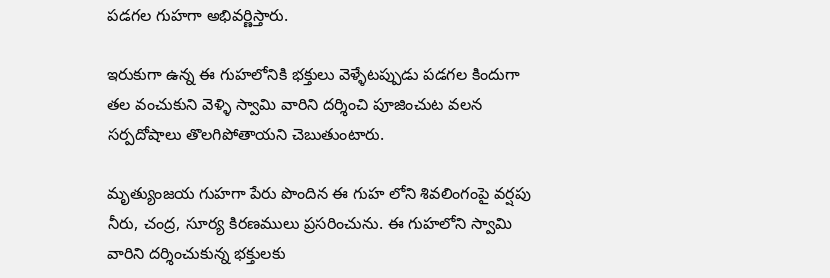పడగల గుహగా అభివర్ణిస్తారు.

ఇరుకుగా ఉన్న ఈ గుహలోనికి భక్తులు వెళ్ళేటప్పుడు పడగల కిందుగా తల వంచుకుని వెళ్ళి స్వామి వారిని దర్శించి పూజించుట వలన సర్పదోషాలు తొలగిపోతాయని చెబుతుంటారు.

మృత్యుంజయ గుహగా పేరు పొందిన ఈ గుహ లోని శివలింగంపై వర్షపు నీరు, చంద్ర, సూర్య కిరణములు ప్రసరించును. ఈ గుహలోని స్వామి వారిని దర్శించుకున్న భక్తులకు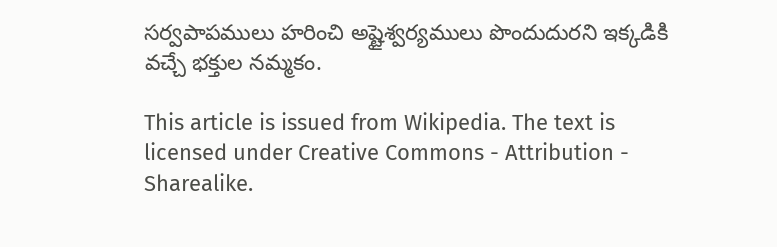సర్వపాపములు హరించి అష్టైశ్వర్యములు పొందుదురని ఇక్కడికి వచ్చే భక్తుల నమ్మకం.

This article is issued from Wikipedia. The text is licensed under Creative Commons - Attribution - Sharealike.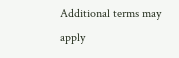Additional terms may apply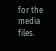for the media files.